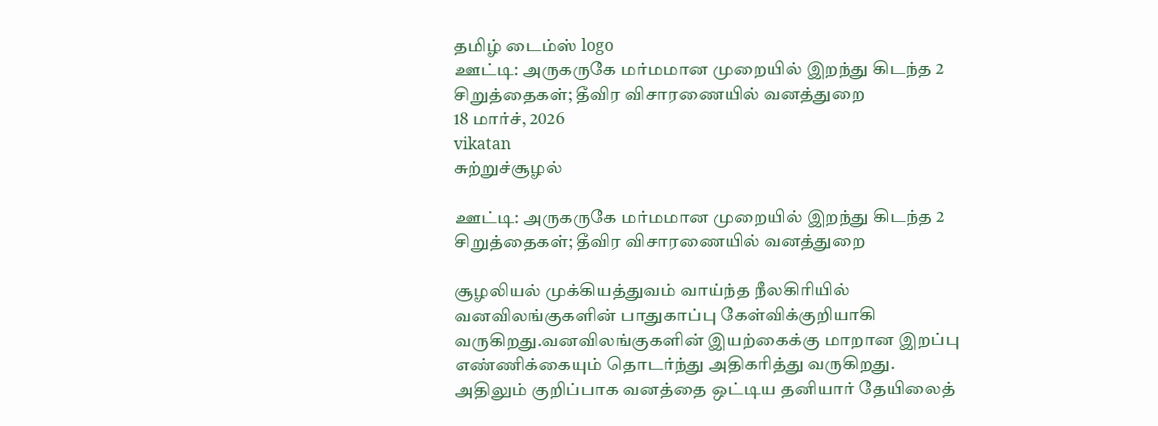தமிழ் டைம்ஸ் logo
ஊட்டி: அருகருகே மர்மமான முறையில் இறந்து கிடந்த 2 சிறுத்தைகள்; தீவிர விசாரணையில் வனத்துறை
18 மார்ச், 2026
vikatan
சுற்றுச்சூழல்

ஊட்டி: அருகருகே மர்மமான முறையில் இறந்து கிடந்த 2 சிறுத்தைகள்; தீவிர விசாரணையில் வனத்துறை

சூழலியல் முக்கியத்துவம் வாய்ந்த நீலகிரியில் வனவிலங்குகளின் பாதுகாப்பு கேள்விக்குறியாகி வருகிறது.வனவிலங்குகளின் இயற்கைக்கு மாறான இறப்பு எண்ணிக்கையும் தொடர்ந்து அதிகரித்து வருகிறது. அதிலும் குறிப்பாக வனத்தை ஒட்டிய தனியார் தேயிலைத்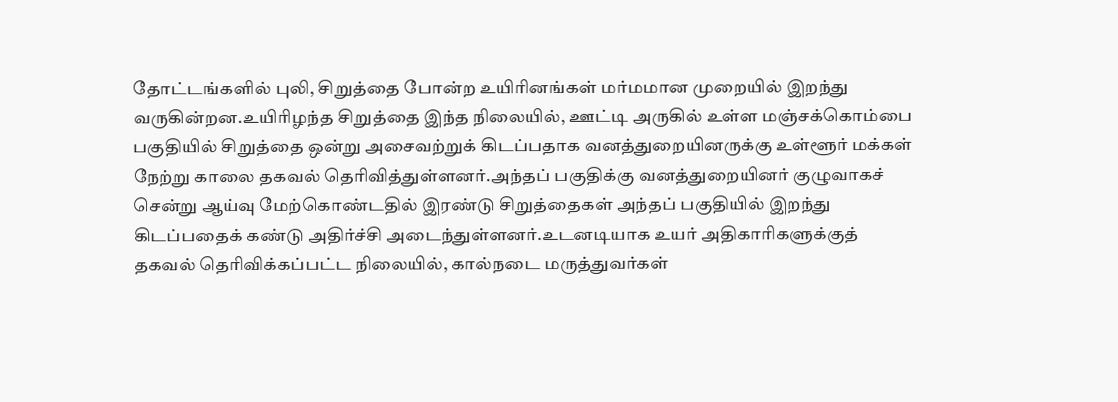தோட்டங்களில் புலி, சிறுத்தை போன்ற உயிரினங்கள் மர்மமான முறையில் இறந்து வருகின்றன.உயிரிழந்த சிறுத்தை இந்த நிலையில், ஊட்டி அருகில் உள்ள மஞ்சக்கொம்பை பகுதியில் சிறுத்தை ஒன்று அசைவற்றுக் கிடப்பதாக வனத்துறையினருக்கு உள்ளூர் மக்கள் நேற்று காலை தகவல் தெரிவித்துள்ளனர்.அந்தப் பகுதிக்கு வனத்துறையினர் குழுவாகச் சென்று ஆய்வு மேற்கொண்டதில் இரண்டு சிறுத்தைகள் அந்தப் பகுதியில் இறந்து கிடப்பதைக் கண்டு அதிர்ச்சி அடைந்துள்ளனர்.உடனடியாக உயர் அதிகாரிகளுக்குத் தகவல் தெரிவிக்கப்பட்ட நிலையில், கால்நடை மருத்துவர்கள்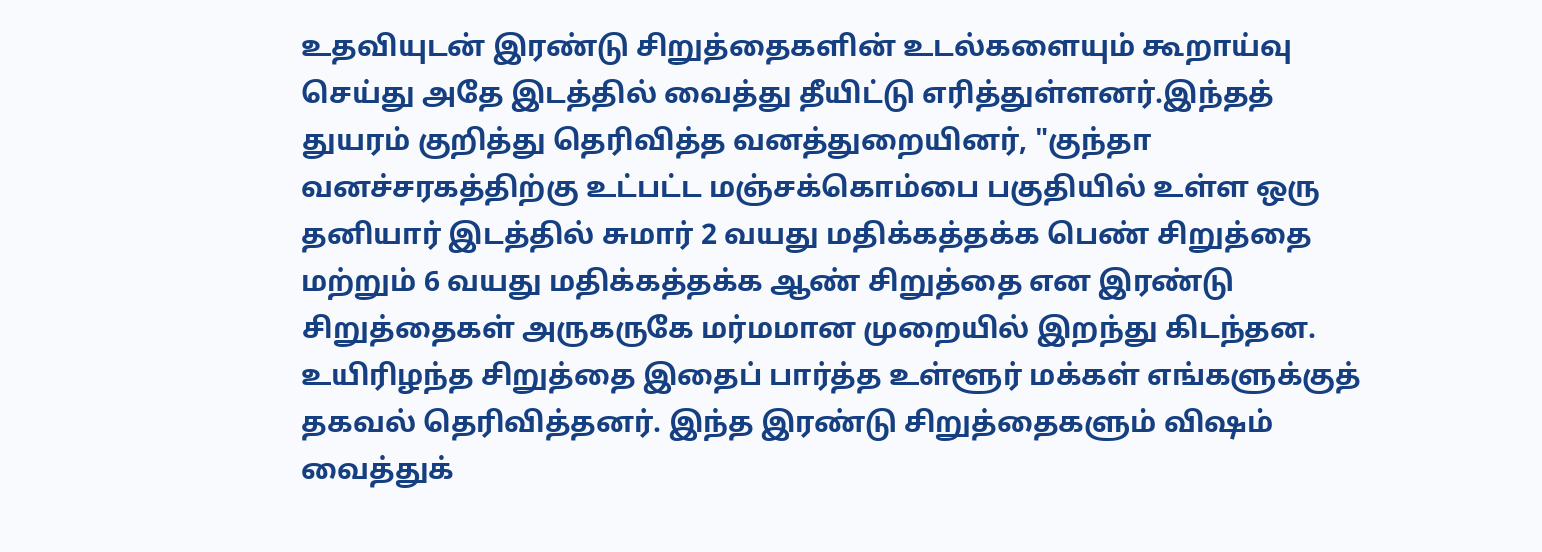உதவியுடன் இரண்டு சிறுத்தைகளின் உடல்களையும் கூறாய்வு செய்து அதே இடத்தில் வைத்து தீயிட்டு எரித்துள்ளனர்.இந்தத் துயரம் குறித்து தெரிவித்த வனத்துறையினர், "குந்தா வனச்சரகத்திற்கு உட்பட்ட மஞ்சக்கொம்பை பகுதியில் உள்ள ஒரு தனியார் இடத்தில் சுமார் 2 வயது மதிக்கத்தக்க பெண் சிறுத்தை மற்றும் 6 வயது மதிக்கத்தக்க ஆண் சிறுத்தை என இரண்டு சிறுத்தைகள் அருகருகே மர்மமான முறையில் இறந்து கிடந்தன. உயிரிழந்த சிறுத்தை இதைப் பார்த்த உள்ளூர் மக்கள் எங்களுக்குத் தகவல் தெரிவித்தனர். இந்த இரண்டு சிறுத்தைகளும் விஷம் வைத்துக்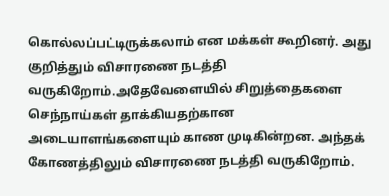கொல்லப்பட்டிருக்கலாம் என மக்கள் கூறினர். அது குறித்தும் விசாரணை நடத்தி வருகிறோம்.அதேவேளையில் சிறுத்தைகளை செந்நாய்கள் தாக்கியதற்கான அடையாளங்களையும் காண முடிகின்றன. அந்தக் கோணத்திலும் விசாரணை நடத்தி வருகிறோம்.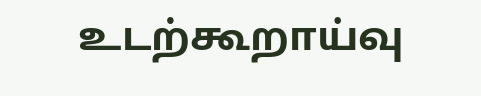உடற்கூறாய்வு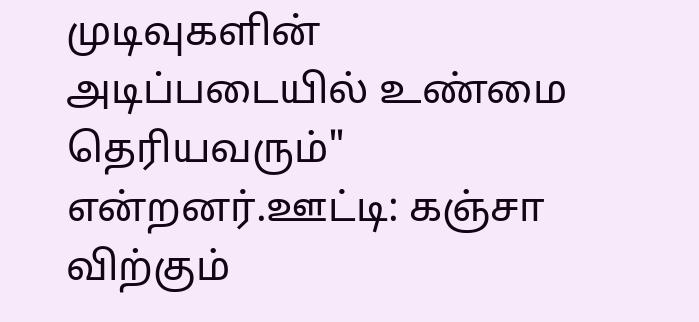முடிவுகளின் அடிப்படையில் உண்மை தெரியவரும்" என்றனர்.ஊட்டி: கஞ்சா விற்கும்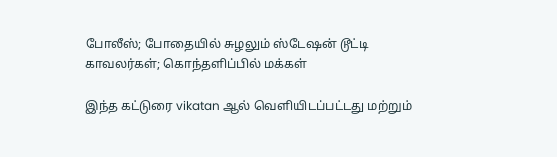போலீஸ்; போதையில் சுழலும் ஸ்டேஷன் டூட்டி காவலர்கள்; கொந்தளிப்பில் மக்கள்

இந்த கட்டுரை vikatan ஆல் வெளியிடப்பட்டது மற்றும்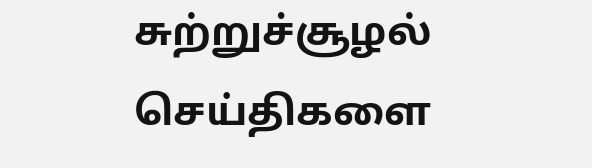சுற்றுச்சூழல் செய்திகளை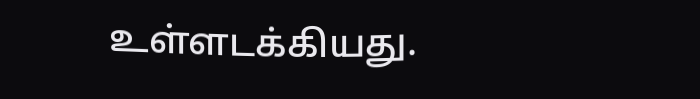உள்ளடக்கியது.